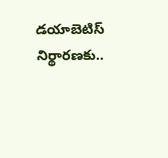డయాబెటిస్ నిర్థారణకు..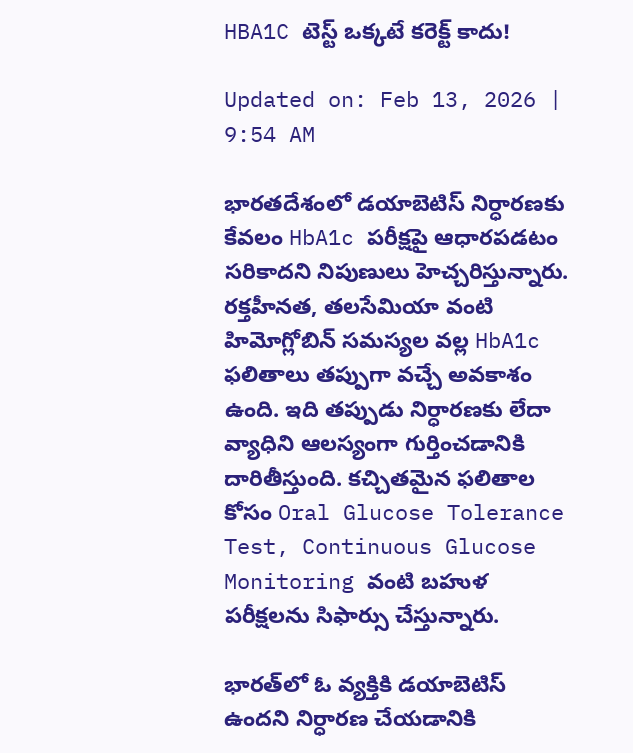HBA1C టెస్ట్‌ ఒక్కటే కరెక్ట్‌ కాదు!

Updated on: Feb 13, 2026 | 9:54 AM

భారతదేశంలో డయాబెటిస్ నిర్ధారణకు కేవలం HbA1c పరీక్షపై ఆధారపడటం సరికాదని నిపుణులు హెచ్చరిస్తున్నారు. రక్తహీనత, తలసేమియా వంటి హిమోగ్లోబిన్ సమస్యల వల్ల HbA1c ఫలితాలు తప్పుగా వచ్చే అవకాశం ఉంది. ఇది తప్పుడు నిర్ధారణకు లేదా వ్యాధిని ఆలస్యంగా గుర్తించడానికి దారితీస్తుంది. కచ్చితమైన ఫలితాల కోసం Oral Glucose Tolerance Test, Continuous Glucose Monitoring వంటి బహుళ పరీక్షలను సిఫార్సు చేస్తున్నారు.

భారత్‌లో ఓ వ్యక్తికి డయాబెటిస్ ఉందని నిర్ధారణ చేయడానికి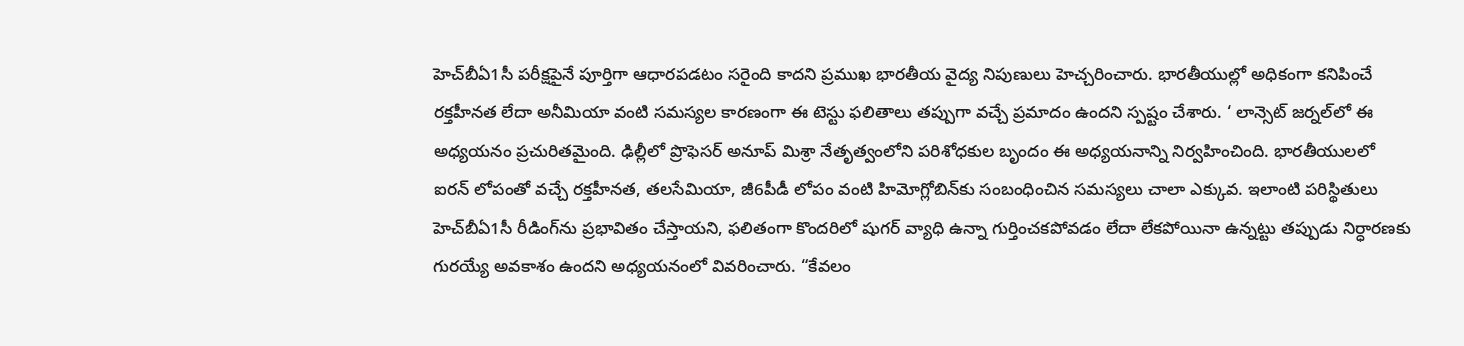హెచ్‌బీఏ1సీ పరీక్షపైనే పూర్తిగా ఆధారపడటం సరైంది కాదని ప్రముఖ భారతీయ వైద్య నిపుణులు హెచ్చరించారు. భారతీయుల్లో అధికంగా కనిపించే రక్తహీనత లేదా అనీమియా వంటి సమస్యల కారణంగా ఈ టెస్టు ఫలితాలు తప్పుగా వచ్చే ప్రమాదం ఉందని స్పష్టం చేశారు. ‘ లాన్సెట్ జర్నల్‌లో ఈ అధ్యయనం ప్రచురితమైంది. ఢిల్లీలో ప్రొఫెసర్ అనూప్ మిశ్రా నేతృత్వంలోని పరిశోధకుల బృందం ఈ అధ్యయనాన్ని నిర్వహించింది. భారతీయులలో ఐరన్ లోపంతో వచ్చే రక్తహీనత, తలసేమియా, జీ6పీడీ లోపం వంటి హిమోగ్లోబిన్‌కు సంబంధించిన సమస్యలు చాలా ఎక్కువ. ఇలాంటి పరిస్థితులు హెచ్‌బీఏ1సీ రీడింగ్‌ను ప్రభావితం చేస్తాయని, ఫలితంగా కొందరిలో షుగర్ వ్యాధి ఉన్నా గుర్తించకపోవడం లేదా లేకపోయినా ఉన్నట్టు తప్పుడు నిర్ధారణకు గురయ్యే అవకాశం ఉందని అధ్యయనంలో వివరించారు. “కేవలం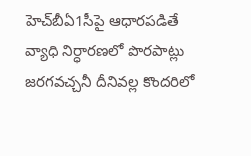హెచ్‌బీఏ1సీపై ఆధారపడితే వ్యాధి నిర్ధారణలో పొరపాట్లు జరగవచ్చనీ దీనివల్ల కొందరిలో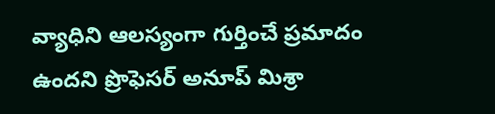వ్యాధిని ఆలస్యంగా గుర్తించే ప్రమాదం ఉందని ప్రొఫెసర్ అనూప్ మిశ్రా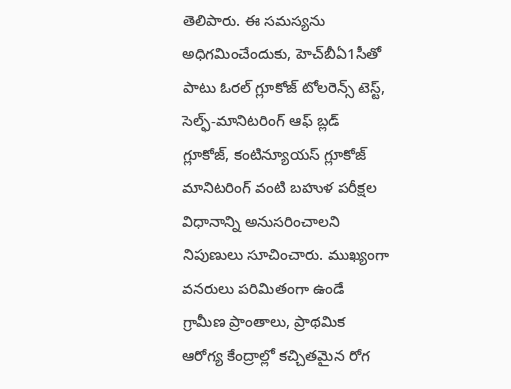తెలిపారు. ఈ సమస్యను అధిగమించేందుకు, హెచ్‌బీఏ1సీతో పాటు ఓరల్ గ్లూకోజ్ టోలరెన్స్ టెస్ట్, సెల్ఫ్-మానిటరింగ్ ఆఫ్ బ్లడ్ గ్లూకోజ్, కంటిన్యూయస్ గ్లూకోజ్ మానిటరింగ్ వంటి బహుళ పరీక్షల విధానాన్ని అనుసరించాలని నిపుణులు సూచించారు. ముఖ్యంగా వనరులు పరిమితంగా ఉండే గ్రామీణ ప్రాంతాలు, ప్రాథమిక ఆరోగ్య కేంద్రాల్లో కచ్చితమైన రోగ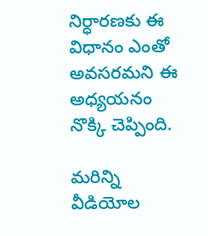నిర్ధారణకు ఈ విధానం ఎంతో అవసరమని ఈ అధ్యయనం నొక్కి చెప్పింది.

మరిన్ని వీడియోల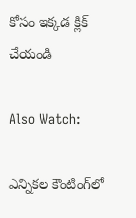కోసం ఇక్కడ క్లిక్ చేయండి

Also Watch:

ఎన్నికల కౌంటింగ్‌లో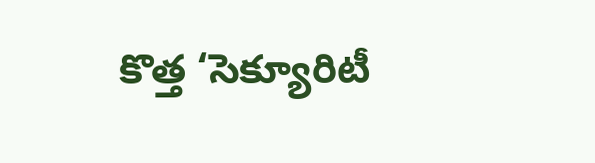కొత్త ‘సెక్యూరిటీ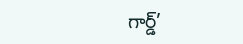గార్డ్’